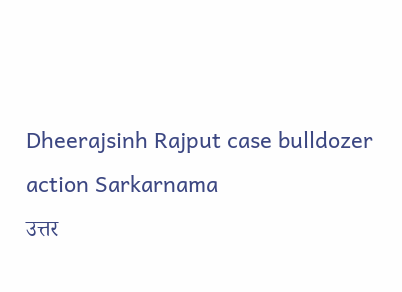Dheerajsinh Rajput case bulldozer action Sarkarnama
उत्तर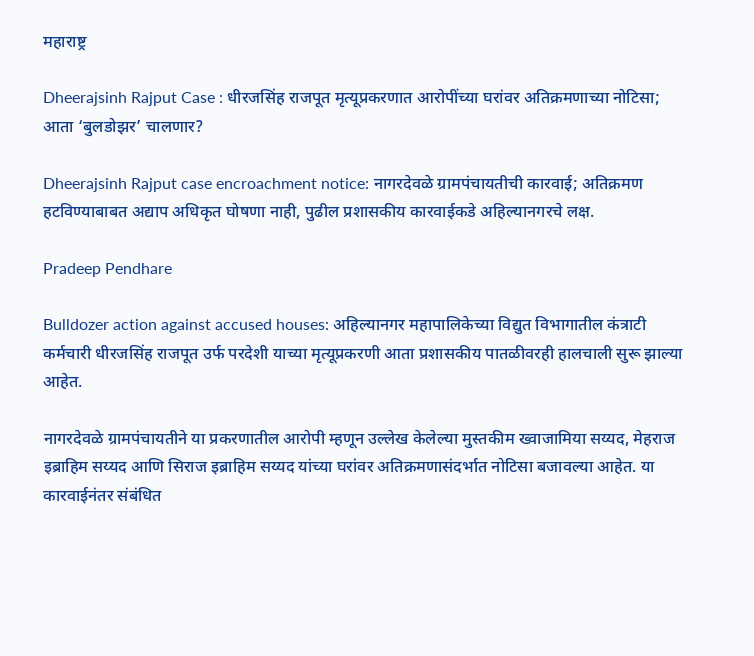महाराष्ट्र

Dheerajsinh Rajput Case : धीरजसिंह राजपूत मृत्यूप्रकरणात आरोपींच्या घरांवर अतिक्रमणाच्या नोटिसा; आता ‘बुलडोझर’ चालणार?

Dheerajsinh Rajput case encroachment notice: नागरदेवळे ग्रामपंचायतीची कारवाई; अतिक्रमण हटविण्याबाबत अद्याप अधिकृत घोषणा नाही, पुढील प्रशासकीय कारवाईकडे अहिल्यानगरचे लक्ष.

Pradeep Pendhare

Bulldozer action against accused houses: अहिल्यानगर महापालिकेच्या विद्युत विभागातील कंत्राटी कर्मचारी धीरजसिंह राजपूत उर्फ परदेशी याच्या मृत्यूप्रकरणी आता प्रशासकीय पातळीवरही हालचाली सुरू झाल्या आहेत.

नागरदेवळे ग्रामपंचायतीने या प्रकरणातील आरोपी म्हणून उल्लेख केलेल्या मुस्तकीम ख्वाजामिया सय्यद, मेहराज इब्राहिम सय्यद आणि सिराज इब्राहिम सय्यद यांच्या घरांवर अतिक्रमणासंदर्भात नोटिसा बजावल्या आहेत. या कारवाईनंतर संबंधित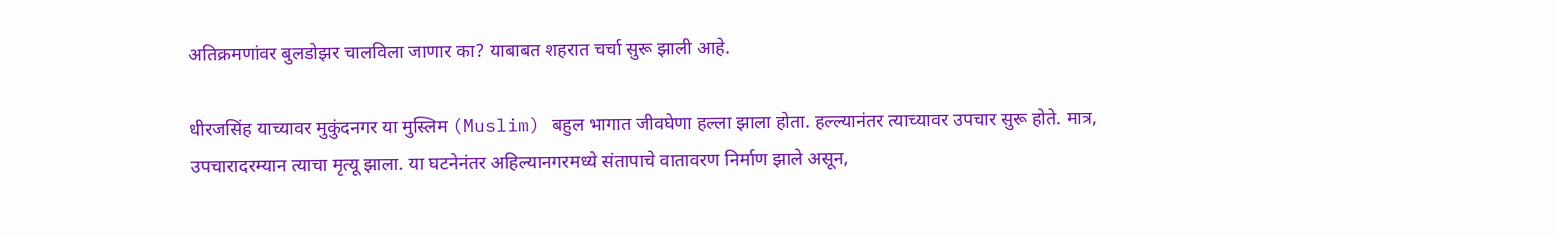अतिक्रमणांवर बुलडोझर चालविला जाणार का? याबाबत शहरात चर्चा सुरू झाली आहे.

धीरजसिंह याच्यावर मुकुंदनगर या मुस्लिम (Muslim) बहुल भागात जीवघेणा हल्ला झाला होता. हल्ल्यानंतर त्याच्यावर उपचार सुरू होते. मात्र, उपचारादरम्यान त्याचा मृत्यू झाला. या घटनेनंतर अहिल्यानगरमध्ये संतापाचे वातावरण निर्माण झाले असून,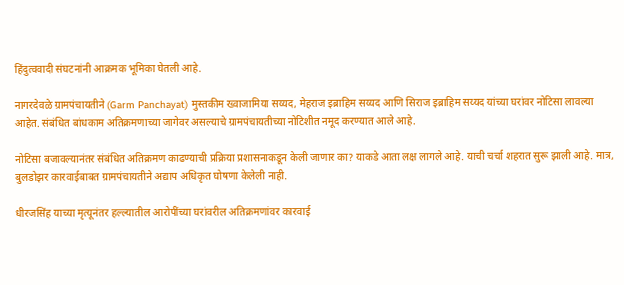हिंदुत्ववादी संघटनांनी आक्रमक भूमिका घेतली आहे.

नागरदेवळे ग्रामपंचायतीने (Garm Panchayat) मुस्तकीम ख्वाजामिया सय्यद, मेहराज इब्राहिम सय्यद आणि सिराज इब्राहिम सय्यद यांच्या घरांवर नोटिसा लावल्या आहेत. संबंधित बांधकाम अतिक्रमणाच्या जागेवर असल्याचे ग्रामपंचायतीच्या नोटिशीत नमूद करण्यात आले आहे.

नोटिसा बजावल्यानंतर संबंधित अतिक्रमण काढण्याची प्रक्रिया प्रशासनाकडून केली जाणार का? याकडे आता लक्ष लागले आहे. याची चर्चा शहरात सुरू झाली आहे. मात्र, बुलडोझर कारवाईबाबत ग्रामपंचायतीने अद्याप अधिकृत घोषणा केलेली नाही.

धीरजसिंह याच्या मृत्यूनंतर हल्ल्यातील आरोपींच्या घरांवरील अतिक्रमणांवर कारवाई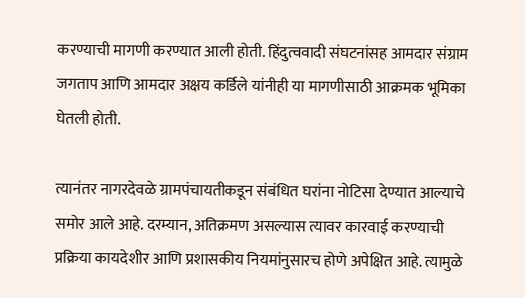करण्याची मागणी करण्यात आली होती. हिंदुत्ववादी संघटनांसह आमदार संग्राम जगताप आणि आमदार अक्षय कर्डिले यांनीही या मागणीसाठी आक्रमक भूमिका घेतली होती.

त्यानंतर नागरदेवळे ग्रामपंचायतीकडून संबंधित घरांना नोटिसा देण्यात आल्याचे समोर आले आहे. दरम्यान, अतिक्रमण असल्यास त्यावर कारवाई करण्याची प्रक्रिया कायदेशीर आणि प्रशासकीय नियमांनुसारच होणे अपेक्षित आहे. त्यामुळे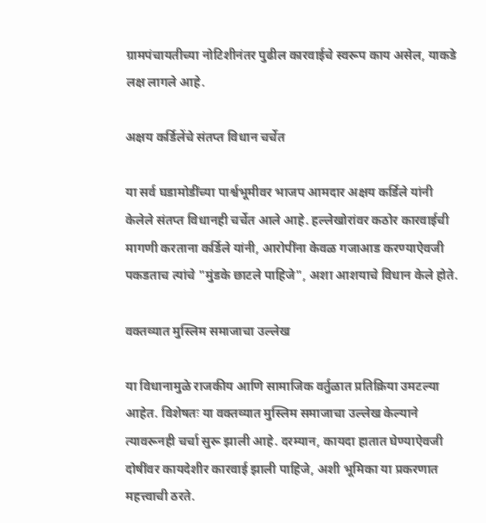ग्रामपंचायतीच्या नोटिशीनंतर पुढील कारवाईचे स्वरूप काय असेल, याकडे लक्ष लागले आहे.

अक्षय कर्डिलेंचे संतप्त विधान चर्चेत

या सर्व घडामोडींच्या पार्श्वभूमीवर भाजप आमदार अक्षय कर्डिले यांनी केलेले संतप्त विधानही चर्चेत आले आहे. हल्लेखोरांवर कठोर कारवाईची मागणी करताना कर्डिले यांनी, आरोपींना केवळ गजाआड करण्याऐवजी पकडताच त्यांचे "मुंडके छाटले पाहिजे", अशा आशयाचे विधान केले होते.

वक्तव्यात मुस्लिम समाजाचा उल्लेख

या विधानामुळे राजकीय आणि सामाजिक वर्तुळात प्रतिक्रिया उमटल्या आहेत. विशेषतः या वक्तव्यात मुस्लिम समाजाचा उल्लेख केल्याने त्यावरूनही चर्चा सुरू झाली आहे. दरम्यान, कायदा हातात घेण्याऐवजी दोषींवर कायदेशीर कारवाई झाली पाहिजे, अशी भूमिका या प्रकरणात महत्त्वाची ठरते.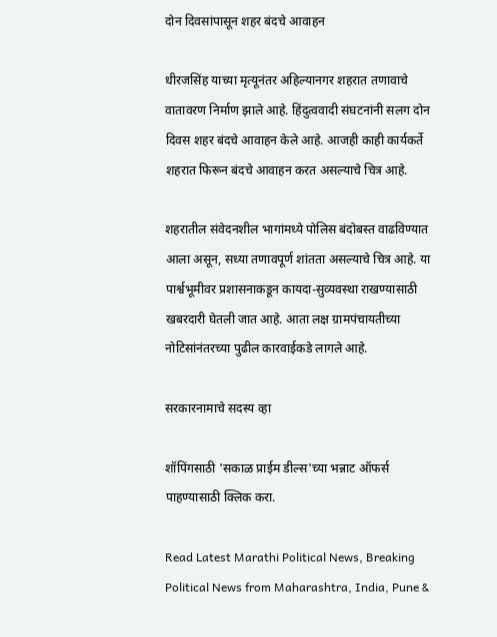दोन दिवसांपासून शहर बंदचे आवाहन

धीरजसिंह याच्या मृत्यूनंतर अहिल्यानगर शहरात तणावाचे वातावरण निर्माण झाले आहे. हिंदुत्ववादी संघटनांनी सलग दोन दिवस शहर बंदचे आवाहन केले आहे. आजही काही कार्यकर्ते शहरात फिरून बंदचे आवाहन करत असल्याचे चित्र आहे.

शहरातील संवेदनशील भागांमध्ये पोलिस बंदोबस्त वाढविण्यात आला असून, सध्या तणावपूर्ण शांतता असल्याचे चित्र आहे. या पार्श्वभूमीवर प्रशासनाकडून कायदा-सुव्यवस्था राखण्यासाठी खबरदारी घेतली जात आहे. आता लक्ष ग्रामपंचायतीच्या नोटिसांनंतरच्या पुढील कारवाईकडे लागले आहे.

सरकारनामाचे सदस्य व्हा

शॉपिंगसाठी 'सकाळ प्राईम डील्स'च्या भन्नाट ऑफर्स पाहण्यासाठी क्लिक करा.

Read Latest Marathi Political News, Breaking Political News from Maharashtra, India, Pune &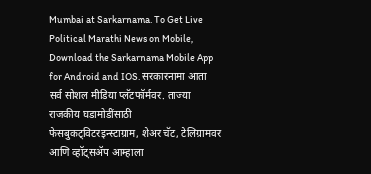Mumbai at Sarkarnama. To Get Live Political Marathi News on Mobile, Download the Sarkarnama Mobile App for Android and IOS. सरकारनामा आता सर्व सोशल मीडिया प्लॅटफॉर्मवर. ताज्या राजकीय घडामोडींसाठी फेसबुकट्विटरइन्स्टाग्राम, शेअर चॅट, टेलिग्रामवर आणि व्हॉट्सॲप आम्हाला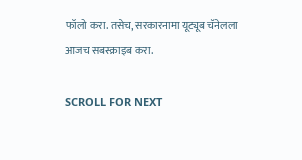फॉलो करा. तसेच, सरकारनामा यूट्यूब चॅनेलला आजच सबस्क्राइब करा.

SCROLL FOR NEXT